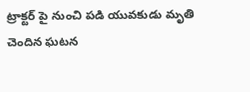ట్రాక్టర్ పై నుంచి పడి యువకుడు మృతి చెందిన ఘటన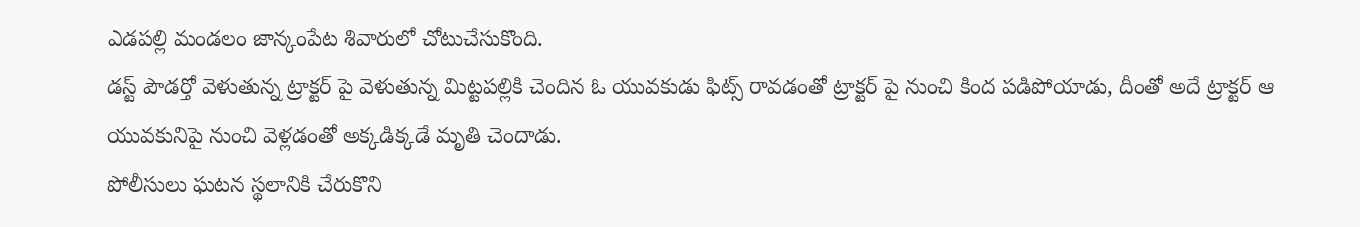ఎడపల్లి మండలం జాన్కంపేట శివారులో చోటుచేసుకొంది.
డస్ట్ పౌడర్తో వెళుతున్న ట్రాక్టర్ పై వెళుతున్న మిట్టపల్లికి చెందిన ఓ యువకుడు ఫిట్స్ రావడంతో ట్రాక్టర్ పై నుంచి కింద పడిపోయాడు, దీంతో అదే ట్రాక్టర్ ఆ యువకునిపై నుంచి వెళ్లడంతో అక్కడిక్కడే మృతి చెందాడు.
పోలీసులు ఘటన స్థలానికి చేరుకొని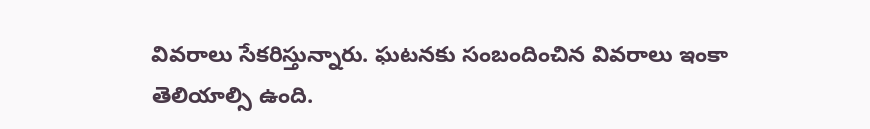వివరాలు సేకరిస్తున్నారు. ఘటనకు సంబందించిన వివరాలు ఇంకా తెలియాల్సి ఉంది.